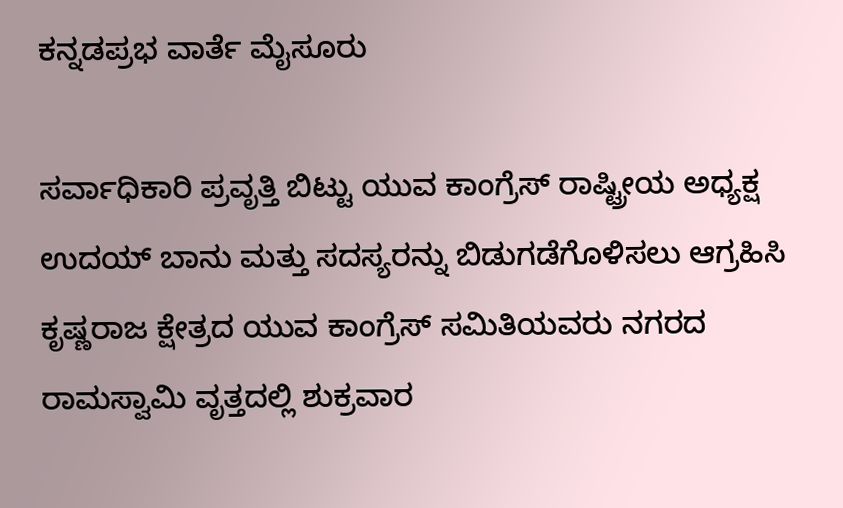ಕನ್ನಡಪ್ರಭ ವಾರ್ತೆ ಮೈಸೂರು

ಸರ್ವಾಧಿಕಾರಿ ಪ್ರವೃತ್ತಿ ಬಿಟ್ಟು ಯುವ ಕಾಂಗ್ರೆಸ್ ರಾಷ್ಟ್ರೀಯ ಅಧ್ಯಕ್ಷ ಉದಯ್ ಬಾನು ಮತ್ತು ಸದಸ್ಯರನ್ನು ಬಿಡುಗಡೆಗೊಳಿಸಲು ಆಗ್ರಹಿಸಿ ಕೃಷ್ಣರಾಜ ಕ್ಷೇತ್ರದ ಯುವ ಕಾಂಗ್ರೆಸ್ ಸಮಿತಿಯವರು ನಗರದ ರಾಮಸ್ವಾಮಿ ವೃತ್ತದಲ್ಲಿ ಶುಕ್ರವಾರ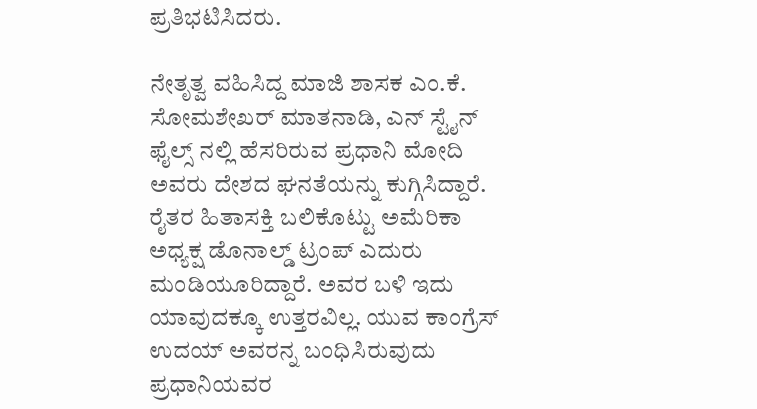ಪ್ರತಿಭಟಿಸಿದರು.

ನೇತೃತ್ವ ವಹಿಸಿದ್ದ ಮಾಜಿ ಶಾಸಕ ಎಂ.ಕೆ. ಸೋಮಶೇಖರ್ ಮಾತನಾಡಿ, ಎನ್ ಸ್ಟೈನ್ ಫೈಲ್ಸ್ ನಲ್ಲಿ ಹೆಸರಿರುವ ಪ್ರಧಾನಿ ಮೋದಿ ಅವರು ದೇಶದ ಘನತೆಯನ್ನು ಕುಗ್ಗಿಸಿದ್ದಾರೆ. ರೈತರ ಹಿತಾಸಕ್ತಿ ಬಲಿಕೊಟ್ಟು ಅಮೆರಿಕಾ ಅಧ್ಯಕ್ಷ ಡೊನಾಲ್ಡ್ ಟ್ರಂಪ್ ಎದುರು ಮಂಡಿಯೂರಿದ್ದಾರೆ. ಅವರ ಬಳಿ ಇದು ಯಾವುದಕ್ಕೂ ಉತ್ತರವಿಲ್ಲ. ಯುವ ಕಾಂಗ್ರೆಸ್ ಉದಯ್ ಅವರನ್ನ ಬಂಧಿಸಿರುವುದು ಪ್ರಧಾನಿಯವರ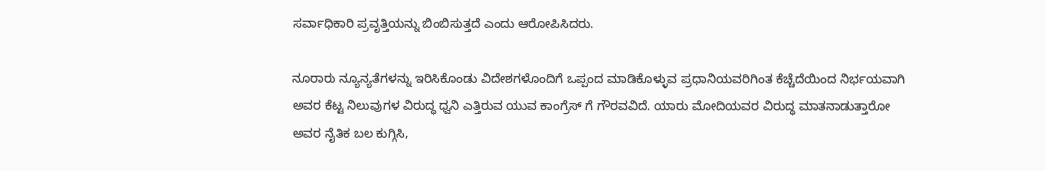ಸರ್ವಾಧಿಕಾರಿ ಪ್ರವೃತ್ತಿಯನ್ನು ಬಿಂಬಿಸುತ್ತದೆ ಎಂದು ಆರೋಪಿಸಿದರು.

ನೂರಾರು ನ್ಯೂನ್ಯತೆಗಳನ್ನು ಇರಿಸಿಕೊಂಡು ವಿದೇಶಗಳೊಂದಿಗೆ ಒಪ್ಪಂದ ಮಾಡಿಕೊಳ್ಳುವ ಪ್ರಧಾನಿಯವರಿಗಿಂತ ಕೆಚ್ಚೆದೆಯಿಂದ ನಿರ್ಭಯವಾಗಿ ಅವರ ಕೆಟ್ಟ ನಿಲುವುಗಳ ವಿರುದ್ಧ ಧ್ವನಿ ಎತ್ತಿರುವ ಯುವ ಕಾಂಗ್ರೆಸ್ ಗೆ ಗೌರವವಿದೆ. ಯಾರು ಮೋದಿಯವರ ವಿರುದ್ಧ ಮಾತನಾಡುತ್ತಾರೋ ಅವರ ನೈತಿಕ ಬಲ ಕುಗ್ಗಿಸಿ,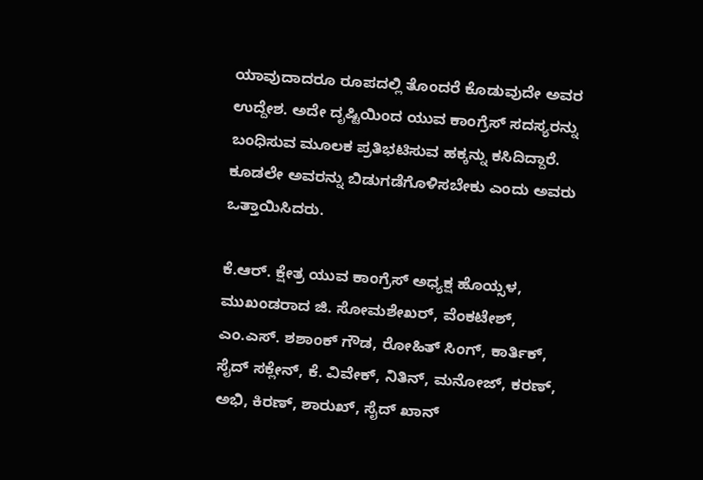ಯಾವುದಾದರೂ ರೂಪದಲ್ಲಿ ತೊಂದರೆ ಕೊಡುವುದೇ ಅವರ ಉದ್ದೇಶ. ಅದೇ ದೃಷ್ಟಿಯಿಂದ ಯುವ ಕಾಂಗ್ರೆಸ್ ಸದಸ್ಯರನ್ನು ಬಂಧಿಸುವ ಮೂಲಕ ಪ್ರತಿಭಟಿಸುವ ಹಕ್ಕನ್ನು ಕಸಿದಿದ್ದಾರೆ. ಕೂಡಲೇ ಅವರನ್ನು ಬಿಡುಗಡೆಗೊಳಿಸಬೇಕು ಎಂದು ಅವರು ಒತ್ತಾಯಿಸಿದರು.

ಕೆ.ಆರ್. ಕ್ಷೇತ್ರ ಯುವ ಕಾಂಗ್ರೆಸ್ ಅಧ್ಯಕ್ಷ ಹೊಯ್ಸಳ, ಮುಖಂಡರಾದ ಜಿ. ಸೋಮಶೇಖರ್, ವೆಂಕಟೇಶ್, ಎಂ.ಎಸ್. ಶಶಾಂಕ್ ಗೌಡ, ರೋಹಿತ್ ಸಿಂಗ್, ಕಾರ್ತಿಕ್, ಸೈದ್ ಸಕ್ಲೇನ್, ಕೆ. ವಿವೇಕ್, ನಿತಿನ್, ಮನೋಜ್, ಕರಣ್, ಅಭಿ, ಕಿರಣ್, ಶಾರುಖ್, ಸೈದ್ ಖಾನ್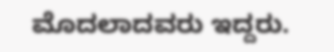ಮೊದಲಾದವರು ಇದ್ದರು.